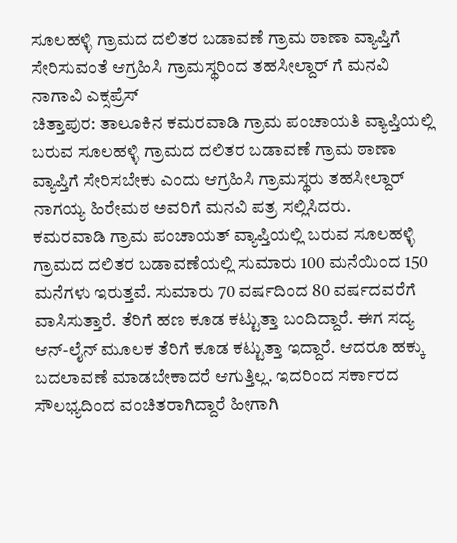ಸೂಲಹಳ್ಳಿ ಗ್ರಾಮದ ದಲಿತರ ಬಡಾವಣೆ ಗ್ರಾಮ ಠಾಣಾ ವ್ಯಾಪ್ತಿಗೆ ಸೇರಿಸುವಂತೆ ಆಗ್ರಹಿಸಿ ಗ್ರಾಮಸ್ಥರಿಂದ ತಹಸೀಲ್ದಾರ್ ಗೆ ಮನವಿ
ನಾಗಾವಿ ಎಕ್ಸಪ್ರೆಸ್
ಚಿತ್ತಾಪುರ: ತಾಲೂಕಿನ ಕಮರವಾಡಿ ಗ್ರಾಮ ಪಂಚಾಯತಿ ವ್ಯಾಪ್ತಿಯಲ್ಲಿ ಬರುವ ಸೂಲಹಳ್ಳಿ ಗ್ರಾಮದ ದಲಿತರ ಬಡಾವಣೆ ಗ್ರಾಮ ಠಾಣಾ ವ್ಯಾಪ್ತಿಗೆ ಸೇರಿಸಬೇಕು ಎಂದು ಆಗ್ರಹಿಸಿ ಗ್ರಾಮಸ್ಥರು ತಹಸೀಲ್ದಾರ್ ನಾಗಯ್ಯ ಹಿರೇಮಠ ಅವರಿಗೆ ಮನವಿ ಪತ್ರ ಸಲ್ಲಿಸಿದರು.
ಕಮರವಾಡಿ ಗ್ರಾಮ ಪಂಚಾಯತ್ ವ್ಯಾಪ್ತಿಯಲ್ಲಿ ಬರುವ ಸೂಲಹಳ್ಳಿ ಗ್ರಾಮದ ದಲಿತರ ಬಡಾವಣೆಯಲ್ಲಿ ಸುಮಾರು 100 ಮನೆಯಿಂದ 150 ಮನೆಗಳು ಇರುತ್ತವೆ. ಸುಮಾರು 70 ವರ್ಷದಿಂದ 80 ವರ್ಷದವರೆಗೆ ವಾಸಿಸುತ್ತಾರೆ. ತೆರಿಗೆ ಹಣ ಕೂಡ ಕಟ್ಟುತ್ತಾ ಬಂದಿದ್ದಾರೆ. ಈಗ ಸದ್ಯ ಆನ್-ಲೈನ್ ಮೂಲಕ ತೆರಿಗೆ ಕೂಡ ಕಟ್ಟುತ್ತಾ ಇದ್ದಾರೆ. ಆದರೂ ಹಕ್ಕು ಬದಲಾವಣೆ ಮಾಡಬೇಕಾದರೆ ಆಗುತ್ತಿಲ್ಲ. ಇದರಿಂದ ಸರ್ಕಾರದ ಸೌಲಭ್ಯದಿಂದ ವಂಚಿತರಾಗಿದ್ದಾರೆ ಹೀಗಾಗಿ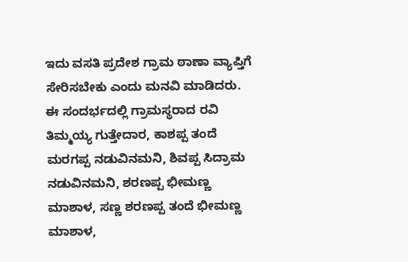ಇದು ವಸತಿ ಪ್ರದೇಶ ಗ್ರಾಮ ಠಾಣಾ ವ್ಯಾಪ್ತಿಗೆ ಸೇರಿಸಬೇಕು ಎಂದು ಮನವಿ ಮಾಡಿದರು.
ಈ ಸಂದರ್ಭದಲ್ಲಿ ಗ್ರಾಮಸ್ಥರಾದ ರವಿ ತಿಮ್ಮಯ್ಯ ಗುತ್ತೇದಾರ, ಕಾಶಪ್ಪ ತಂದೆ ಮರಗಪ್ಪ ನಡುವಿನಮನಿ, ಶಿವಪ್ಪ ಸಿದ್ರಾಮ ನಡುವಿನಮನಿ, ಶರಣಪ್ಪ ಭೀಮಣ್ಣ ಮಾಶಾಳ, ಸಣ್ಣ ಶರಣಪ್ಪ ತಂದೆ ಭೀಮಣ್ಣ ಮಾಶಾಳ,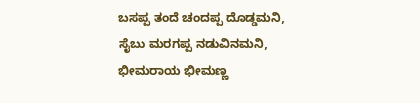ಬಸಪ್ಪ ತಂದೆ ಚಂದಪ್ಪ ದೊಡ್ಡಮನಿ, ಸೈಬು ಮರಗಪ್ಪ ನಡುವಿನಮನಿ, ಭೀಮರಾಯ ಭೀಮಣ್ಣ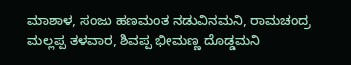ಮಾಶಾಳ, ಸಂಜು ಹಣಮಂತ ನಡುವಿನಮನಿ, ರಾಮಚಂದ್ರ ಮಲ್ಲಪ್ಪ ತಳವಾರ, ಶಿವಪ್ಪ ಭೀಮಣ್ಣ ದೊಡ್ಡಮನಿ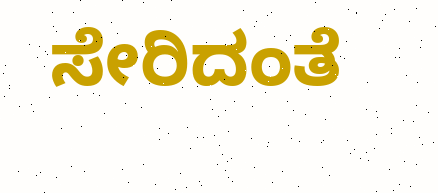ಸೇರಿದಂತೆ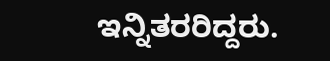ಇನ್ನಿತರರಿದ್ದರು.